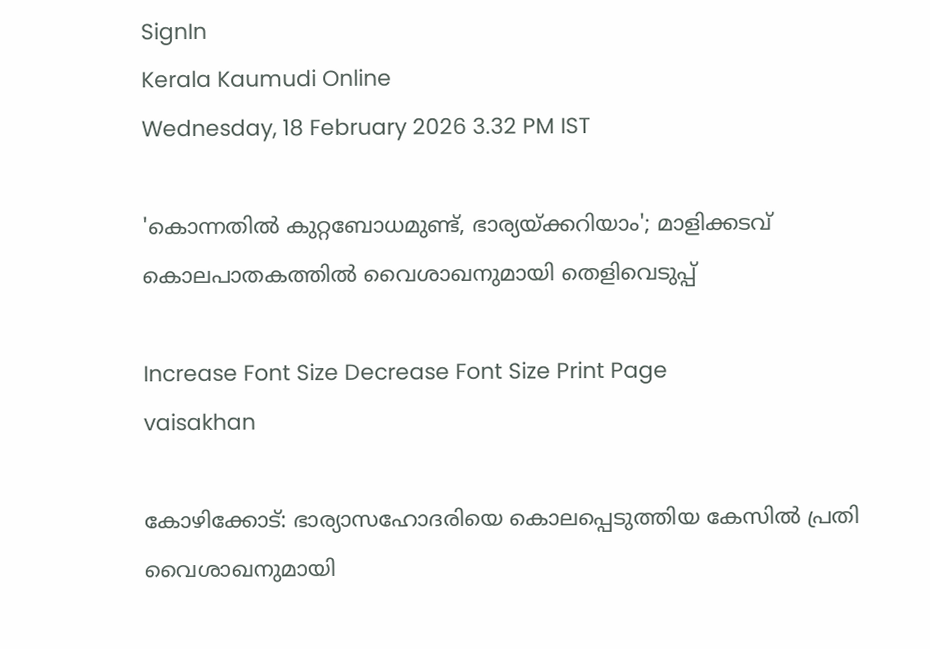SignIn
Kerala Kaumudi Online
Wednesday, 18 February 2026 3.32 PM IST

'കൊന്നതിൽ കുറ്റബോധമുണ്ട്, ഭാര്യയ്‌ക്കറിയാം'; മാളിക്കടവ് കൊലപാതകത്തിൽ വൈശാഖനുമായി തെളിവെടുപ്പ്

Increase Font Size Decrease Font Size Print Page
vaisakhan

കോഴിക്കോട്: ഭാര്യാസഹോദരിയെ കൊലപ്പെടുത്തിയ കേസിൽ പ്രതി വൈശാഖനുമായി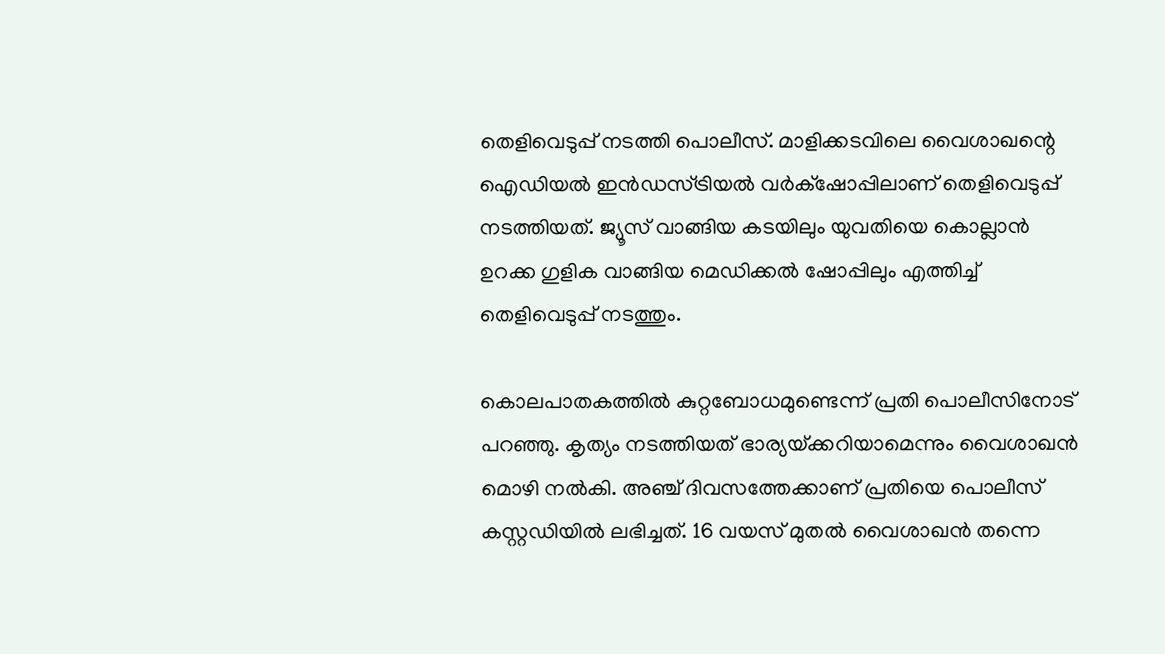തെളിവെടുപ്പ് നടത്തി പൊലീസ്. മാളിക്കടവിലെ വൈശാഖന്റെ ഐഡിയൽ ഇൻഡസ്ട്രിയൽ വർക്‌ഷോപ്പിലാണ് തെളിവെടുപ്പ് നടത്തിയത്. ജ്യൂസ് വാങ്ങിയ കടയിലും യുവതിയെ കൊല്ലാൻ ഉറക്ക ഗുളിക വാങ്ങിയ മെഡിക്കൽ ഷോപ്പിലും എത്തിച്ച് തെളിവെടുപ്പ് നടത്തും.

കൊലപാതകത്തിൽ കുറ്റബോധമുണ്ടെന്ന് പ്രതി പൊലീസിനോട് പറഞ്ഞു. കൃത്യം നടത്തിയത് ഭാര്യയ്‌ക്കറിയാമെന്നും വൈശാഖൻ മൊഴി നൽകി. അഞ്ച് ദിവസത്തേക്കാണ് പ്രതിയെ പൊലീസ് കസ്റ്റഡിയിൽ ലഭിച്ചത്. 16 വയസ് മുതൽ വൈശാഖൻ തന്നെ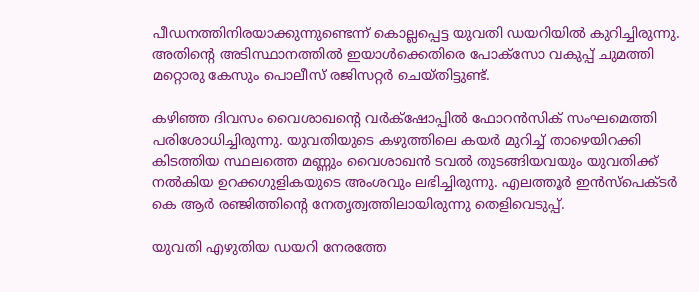പീഡനത്തിനിരയാക്കുന്നുണ്ടെന്ന് കൊല്ലപ്പെട്ട യുവതി ഡയറിയിൽ കുറിച്ചിരുന്നു. അതിന്റെ അടിസ്ഥാനത്തിൽ ഇയാൾക്കെതിരെ പോക്‌സോ വകുപ്പ് ചുമത്തി മറ്റൊരു കേസും പൊലീസ് രജിസറ്റർ ചെയ്‌തിട്ടുണ്ട്.

കഴിഞ്ഞ ദിവസം വൈശാഖന്റെ വർക്‌ഷോപ്പിൽ ഫോറൻസിക് സംഘമെത്തി പരിശോധിച്ചിരുന്നു. യുവതിയുടെ കഴുത്തിലെ കയർ മുറിച്ച് താഴെയിറക്കി കിടത്തിയ സ്ഥലത്തെ മണ്ണും വൈശാഖൻ ടവൽ തുടങ്ങിയവയും യുവതിക്ക് നൽകിയ ഉറക്കഗുളികയുടെ അംശവും ലഭിച്ചിരുന്നു. എലത്തൂർ ഇൻസ്‌പെക്ടർ കെ ആർ രഞ്ജിത്തിന്റെ നേതൃത്വത്തിലായിരുന്നു തെളിവെടുപ്പ്.

യുവതി എഴുതിയ ഡയറി നേരത്തേ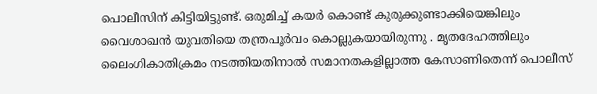പൊലീസിന് കിട്ടിയിട്ടുണ്ട്. ഒരുമിച്ച് കയർ കൊണ്ട് കുരുക്കുണ്ടാക്കിയെങ്കിലും വൈശാഖൻ യുവതിയെ തന്ത്രപൂർവം കൊല്ലുകയായിരുന്നു . മൃതദേഹത്തിലും ലൈംഗികാതിക്രമം നടത്തിയതിനാൽ സമാനതകളില്ലാത്ത കേസാണിതെന്ന് പൊലീസ്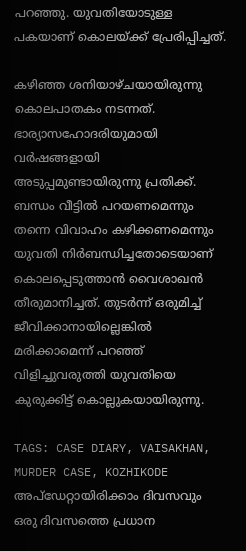പറഞ്ഞു. യുവതിയോടുള്ള പകയാണ് കൊലയ്ക്ക് പ്രേരിപ്പിച്ചത്.

കഴിഞ്ഞ ശനിയാഴ്‌ചയായിരുന്നു കൊലപാതകം നടന്നത്. ഭാര്യാസഹോദരിയുമായി വർഷങ്ങളായി അടുപ്പമുണ്ടായിരുന്നു പ്രതിക്ക്. ബന്ധം വീട്ടിൽ പറയണമെന്നും തന്നെ വിവാഹം കഴിക്കണമെന്നും യുവതി നിർബന്ധിച്ചതോടെയാണ് കൊലപ്പെടുത്താൻ വൈശാഖൻ തീരുമാനിച്ചത്. തുടർന്ന് ഒരുമിച്ച് ജീവിക്കാനായില്ലെങ്കിൽ മരിക്കാമെന്ന് പറഞ്ഞ് വിളിച്ചുവരുത്തി യുവതിയെ കുരുക്കിട്ട് കൊല്ലുകയായിരുന്നു.

TAGS: CASE DIARY, VAISAKHAN, MURDER CASE, KOZHIKODE
അപ്ഡേറ്റായിരിക്കാം ദിവസവും
ഒരു ദിവസത്തെ പ്രധാന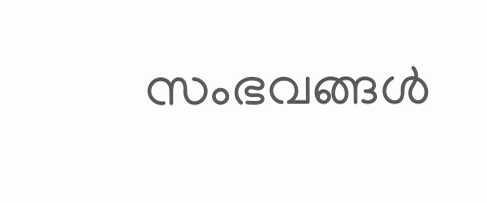സംഭവങ്ങൾ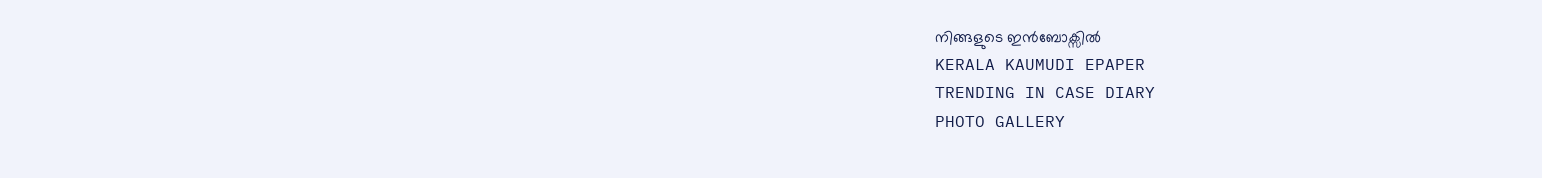നിങ്ങളുടെ ഇൻബോക്സിൽ
KERALA KAUMUDI EPAPER
TRENDING IN CASE DIARY
PHOTO GALLERY